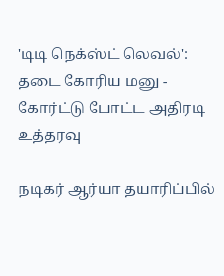'டிடி நெக்ஸ்ட் லெவல்': தடை கோரிய மனு - கோர்ட்டு போட்ட அதிரடி உத்தரவு

நடிகர் ஆர்யா தயாரிப்பில்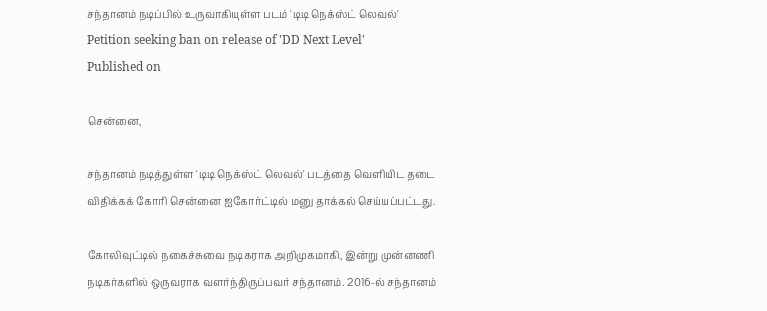சந்தானம் நடிப்பில் உருவாகியுள்ள படம் 'டிடி நெக்ஸ்ட் லெவல்'
Petition seeking ban on release of 'DD Next Level'
Published on

சென்னை,

சந்தானம் நடித்துள்ள 'டிடி நெக்ஸ்ட் லெவல்' படத்தை வெளியிட தடை விதிக்கக் கோரி சென்னை ஐகோர்ட்டில் மனு தாக்கல் செய்யப்பட்டது.

கோலிவுட்டில் நகைச்சுவை நடிகராக அறிமுகமாகி, இன்று முன்னணி நடிகர்களில் ஒருவராக வளர்ந்திருப்பவர் சந்தானம். 2016-ல் சந்தானம்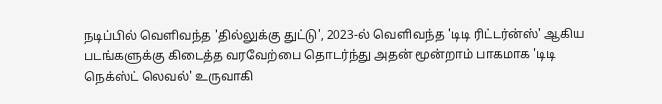நடிப்பில் வெளிவந்த 'தில்லுக்கு துட்டு', 2023-ல் வெளிவந்த 'டிடி ரிட்டர்ன்ஸ்' ஆகிய படங்களுக்கு கிடைத்த வரவேற்பை தொடர்ந்து அதன் மூன்றாம் பாகமாக 'டிடி நெக்ஸ்ட் லெவல்' உருவாகி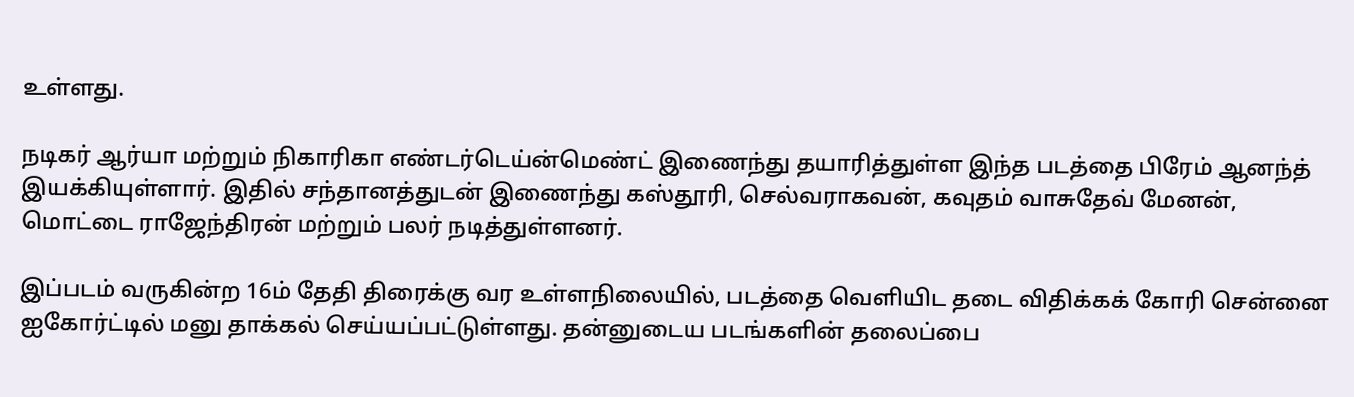உள்ளது.

நடிகர் ஆர்யா மற்றும் நிகாரிகா எண்டர்டெய்ன்மெண்ட் இணைந்து தயாரித்துள்ள இந்த படத்தை பிரேம் ஆனந்த் இயக்கியுள்ளார். இதில் சந்தானத்துடன் இணைந்து கஸ்தூரி, செல்வராகவன், கவுதம் வாசுதேவ் மேனன், மொட்டை ராஜேந்திரன் மற்றும் பலர் நடித்துள்ளனர்.

இப்படம் வருகின்ற 16ம் தேதி திரைக்கு வர உள்ளநிலையில், படத்தை வெளியிட தடை விதிக்கக் கோரி சென்னை ஐகோர்ட்டில் மனு தாக்கல் செய்யப்பட்டுள்ளது. தன்னுடைய படங்களின் தலைப்பை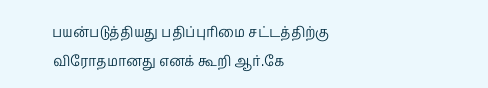பயன்படுத்தியது பதிப்புரிமை சட்டத்திற்கு விரோதமானது எனக் கூறி ஆர்.கே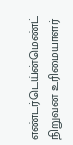எண்டர்டெய்ன்மெண்ட் நிறுவன உரிமையாளர்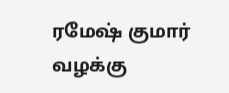ரமேஷ் குமார் வழக்கு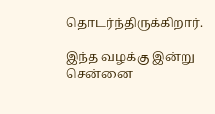தொடர்ந்திருக்கிறார்.

இந்த வழக்கு இன்று சென்னை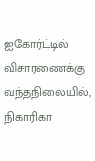ஐகோர்ட்டில் விசாரணைக்கு வந்தநிலையில், நிகாரிகா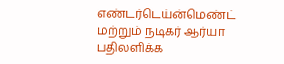எண்டர்டெய்ன்மெண்ட் மற்றும் நடிகர் ஆர்யா பதிலளிக்க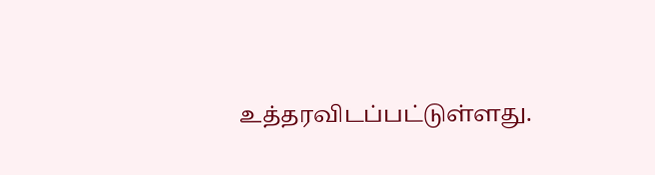உத்தரவிடப்பட்டுள்ளது.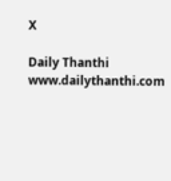X

Daily Thanthi
www.dailythanthi.com